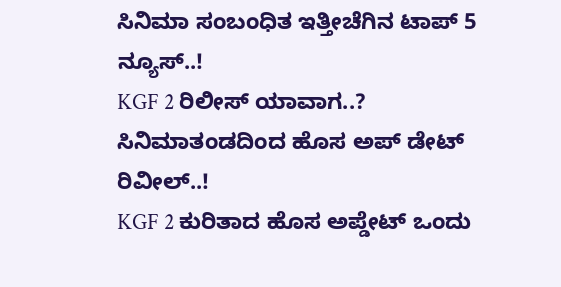ಸಿನಿಮಾ ಸಂಬಂಧಿತ ಇತ್ತೀಚೆಗಿನ ಟಾಪ್ 5 ನ್ಯೂಸ್..!
KGF 2 ರಿಲೀಸ್ ಯಾವಾಗ..? ಸಿನಿಮಾತಂಡದಿಂದ ಹೊಸ ಅಪ್ ಡೇಟ್ ರಿವೀಲ್..!
KGF 2 ಕುರಿತಾದ ಹೊಸ ಅಪ್ಡೇಟ್ ಒಂದು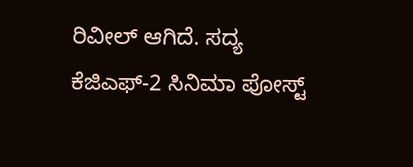ರಿವೀಲ್ ಆಗಿದೆ. ಸದ್ಯ ಕೆಜಿಎಫ್-2 ಸಿನಿಮಾ ಪೋಸ್ಟ್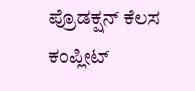ಪ್ರೊಡಕ್ಷನ್ ಕೆಲಸ ಕಂಪ್ಲೀಟ್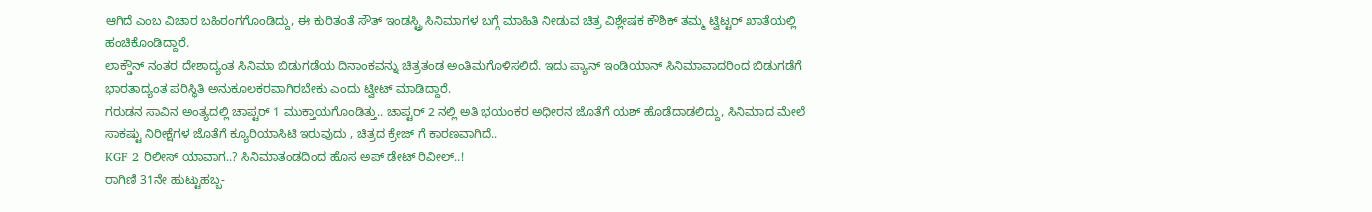ಆಗಿದೆ ಎಂಬ ವಿಚಾರ ಬಹಿರಂಗಗೊಂಡಿದ್ದು, ಈ ಕುರಿತಂತೆ ಸೌತ್ ಇಂಡಸ್ಟ್ರಿ ಸಿನಿಮಾಗಳ ಬಗ್ಗೆ ಮಾಹಿತಿ ನೀಡುವ ಚಿತ್ರ ವಿಶ್ಲೇಷಕ ಕೌಶಿಕ್ ತಮ್ಮ ಟ್ವಿಟ್ಟರ್ ಖಾತೆಯಲ್ಲಿ ಹಂಚಿಕೊಂಡಿದ್ದಾರೆ.
ಲಾಕ್ಡೌನ್ ನಂತರ ದೇಶಾದ್ಯಂತ ಸಿನಿಮಾ ಬಿಡುಗಡೆಯ ದಿನಾಂಕವನ್ನು ಚಿತ್ರತಂಡ ಅಂತಿಮಗೊಳಿಸಲಿದೆ. ಇದು ಪ್ಯಾನ್ ಇಂಡಿಯಾನ್ ಸಿನಿಮಾವಾದರಿಂದ ಬಿಡುಗಡೆಗೆ ಭಾರತಾದ್ಯಂತ ಪರಿಸ್ಥಿತಿ ಅನುಕೂಲಕರವಾಗಿರಬೇಕು ಎಂದು ಟ್ವೀಟ್ ಮಾಡಿದ್ದಾರೆ.
ಗರುಡನ ಸಾವಿನ ಅಂತ್ಯದಲ್ಲಿ ಚಾಪ್ಟರ್ 1 ಮುಕ್ತಾಯಗೊಂಡಿತ್ತು.. ಚಾಪ್ಟರ್ 2 ನಲ್ಲಿ ಅತಿ ಭಯಂಕರ ಅಧೀರನ ಜೊತೆಗೆ ಯಶ್ ಹೊಡೆದಾಡಲಿದ್ದು, ಸಿನಿಮಾದ ಮೇಲೆ ಸಾಕಷ್ಟು ನಿರೀಕ್ಷೆಗಳ ಜೊತೆಗೆ ಕ್ಯೂರಿಯಾಸಿಟಿ ಇರುವುದು , ಚಿತ್ರದ ಕ್ರೇಜ್ ಗೆ ಕಾರಣವಾಗಿದೆ..
KGF 2 ರಿಲೀಸ್ ಯಾವಾಗ..? ಸಿನಿಮಾತಂಡದಿಂದ ಹೊಸ ಅಪ್ ಡೇಟ್ ರಿವೀಲ್..!
ರಾಗಿಣಿ 31ನೇ ಹುಟ್ಟುಹಬ್ಬ-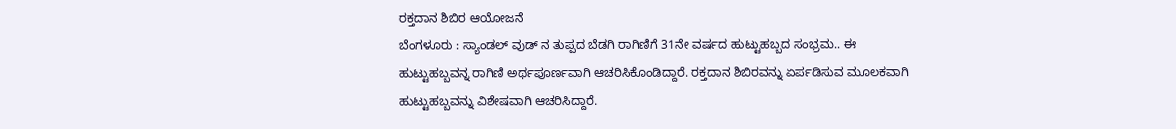ರಕ್ತದಾನ ಶಿಬಿರ ಆಯೋಜನೆ
ಬೆಂಗಳೂರು : ಸ್ಯಾಂಡಲ್ ವುಡ್ ನ ತುಪ್ಪದ ಬೆಡಗಿ ರಾಗಿಣಿಗೆ 31ನೇ ವರ್ಷದ ಹುಟ್ಟುಹಬ್ಬದ ಸಂಭ್ರಮ.. ಈ ಹುಟ್ಟುಹಬ್ಬವನ್ನ ರಾಗಿಣಿ ಅರ್ಥಪೂರ್ಣವಾಗಿ ಆಚರಿಸಿಕೊಂಡಿದ್ದಾರೆ. ರಕ್ತದಾನ ಶಿಬಿರವನ್ನು ಏರ್ಪಡಿಸುವ ಮೂಲಕವಾಗಿ ಹುಟ್ಟುಹಬ್ಬವನ್ನು ವಿಶೇಷವಾಗಿ ಆಚರಿಸಿದ್ದಾರೆ.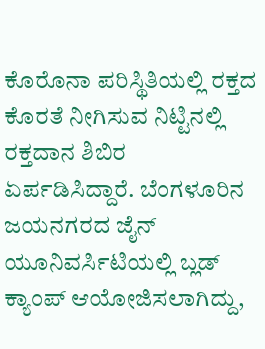ಕೊರೊನಾ ಪರಿಸ್ಥಿತಿಯಲ್ಲಿ ರಕ್ತದ ಕೊರತೆ ನೀಗಿಸುವ ನಿಟ್ಟಿನಲ್ಲಿ ರಕ್ತದಾನ ಶಿಬಿರ ಏರ್ಪಡಿಸಿದ್ದಾರೆ. ಬೆಂಗಳೂರಿನ ಜಯನಗರದ ಜೈನ್ ಯೂನಿವರ್ಸಿಟಿಯಲ್ಲಿ ಬ್ಲಡ್ ಕ್ಯಾಂಪ್ ಆಯೋಜಿಸಲಾಗಿದ್ದು,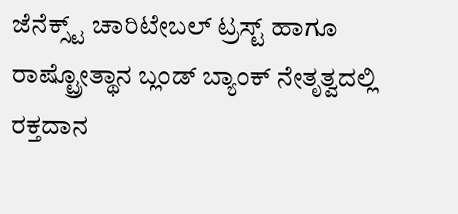ಜೆನೆಕ್ಸ್ಟ್ ಚಾರಿಟೇಬಲ್ ಟ್ರಸ್ಟ್ ಹಾಗೂ ರಾಷ್ಟ್ರೋತ್ಥಾನ ಬ್ಲಂಡ್ ಬ್ಯಾಂಕ್ ನೇತೃತ್ವದಲ್ಲಿ ರಕ್ತದಾನ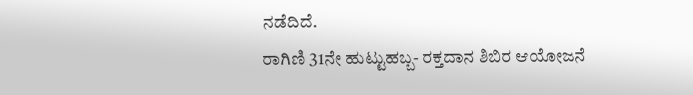ನಡೆದಿದೆ.
ರಾಗಿಣಿ 31ನೇ ಹುಟ್ಟುಹಬ್ಬ- ರಕ್ತದಾನ ಶಿಬಿರ ಆಯೋಜನೆ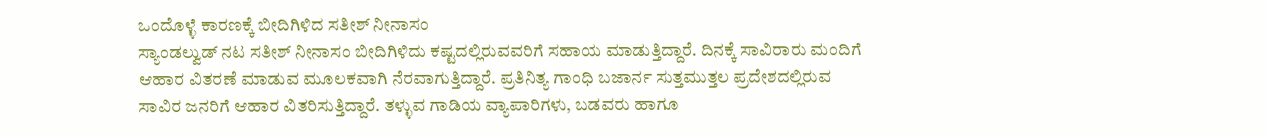ಒಂದೊಳ್ಳೆ ಕಾರಣಕ್ಕೆ ಬೀದಿಗಿಳಿದ ಸತೀಶ್ ನೀನಾಸಂ
ಸ್ಯಾಂಡಲ್ವುಡ್ ನಟ ಸತೀಶ್ ನೀನಾಸಂ ಬೀದಿಗಿಳಿದು ಕಷ್ಟದಲ್ಲಿರುವವರಿಗೆ ಸಹಾಯ ಮಾಡುತ್ತಿದ್ದಾರೆ. ದಿನಕ್ಕೆ ಸಾವಿರಾರು ಮಂದಿಗೆ ಆಹಾರ ವಿತರಣೆ ಮಾಡುವ ಮೂಲಕವಾಗಿ ನೆರವಾಗುತ್ತಿದ್ದಾರೆ. ಪ್ರತಿನಿತ್ಯ ಗಾಂಧಿ ಬಜಾರ್ನ ಸುತ್ತಮುತ್ತಲ ಪ್ರದೇಶದಲ್ಲಿರುವ ಸಾವಿರ ಜನರಿಗೆ ಆಹಾರ ವಿತರಿಸುತ್ತಿದ್ದಾರೆ. ತಳ್ಳುವ ಗಾಡಿಯ ವ್ಯಾಪಾರಿಗಳು, ಬಡವರು ಹಾಗೂ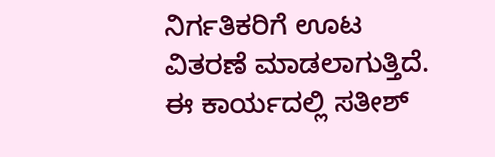ನಿರ್ಗತಿಕರಿಗೆ ಊಟ ವಿತರಣೆ ಮಾಡಲಾಗುತ್ತಿದೆ. ಈ ಕಾರ್ಯದಲ್ಲಿ ಸತೀಶ್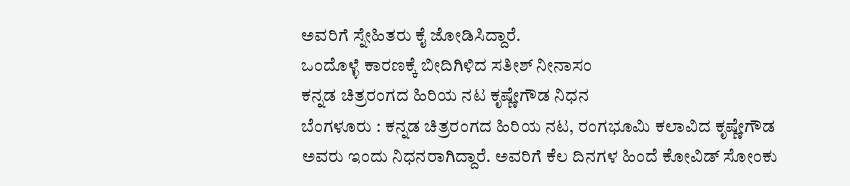ಅವರಿಗೆ ಸ್ನೇಹಿತರು ಕೈ ಜೋಡಿಸಿದ್ದಾರೆ.
ಒಂದೊಳ್ಳೆ ಕಾರಣಕ್ಕೆ ಬೀದಿಗಿಳಿದ ಸತೀಶ್ ನೀನಾಸಂ
ಕನ್ನಡ ಚಿತ್ರರಂಗದ ಹಿರಿಯ ನಟ ಕೃಷ್ಣೇಗೌಡ ನಿಧನ
ಬೆಂಗಳೂರು : ಕನ್ನಡ ಚಿತ್ರರಂಗದ ಹಿರಿಯ ನಟ, ರಂಗಭೂಮಿ ಕಲಾವಿದ ಕೃಷ್ಣೇಗೌಡ ಅವರು ಇಂದು ನಿಧನರಾಗಿದ್ದಾರೆ. ಅವರಿಗೆ ಕೆಲ ದಿನಗಳ ಹಿಂದೆ ಕೋವಿಡ್ ಸೋಂಕು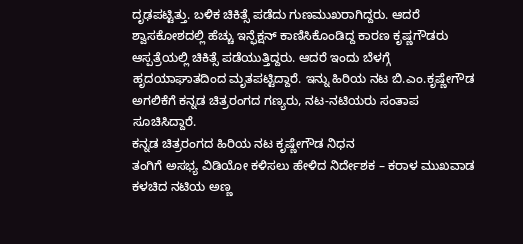ದೃಢಪಟ್ಟಿತ್ತು. ಬಳಿಕ ಚಿಕಿತ್ಸೆ ಪಡೆದು ಗುಣಮುಖರಾಗಿದ್ದರು. ಆದರೆ ಶ್ವಾಸಕೋಶದಲ್ಲಿ ಹೆಚ್ಚು ಇನ್ಫೆಕ್ಷನ್ ಕಾಣಿಸಿಕೊಂಡಿದ್ದ ಕಾರಣ ಕೃಷ್ಣಗೌಡರು ಆಸ್ಪತ್ರೆಯಲ್ಲಿ ಚಿಕಿತ್ಸೆ ಪಡೆಯುತ್ತಿದ್ದರು. ಆದರೆ ಇಂದು ಬೆಳಗ್ಗೆ ಹೃದಯಾಘಾತದಿಂದ ಮೃತಪಟ್ಟಿದ್ದಾರೆ. ಇನ್ನು ಹಿರಿಯ ನಟ ಬಿ.ಎಂ.ಕೃಷ್ಣೇಗೌಡ ಅಗಲಿಕೆಗೆ ಕನ್ನಡ ಚಿತ್ರರಂಗದ ಗಣ್ಯರು, ನಟ-ನಟಿಯರು ಸಂತಾಪ ಸೂಚಿಸಿದ್ದಾರೆ.
ಕನ್ನಡ ಚಿತ್ರರಂಗದ ಹಿರಿಯ ನಟ ಕೃಷ್ಣೇಗೌಡ ನಿಧನ
ತಂಗಿಗೆ ಅಸಭ್ಯ ವಿಡಿಯೋ ಕಳಿಸಲು ಹೇಳಿದ ನಿರ್ದೇಶಕ – ಕರಾಳ ಮುಖವಾಡ ಕಳಚಿದ ನಟಿಯ ಅಣ್ಣ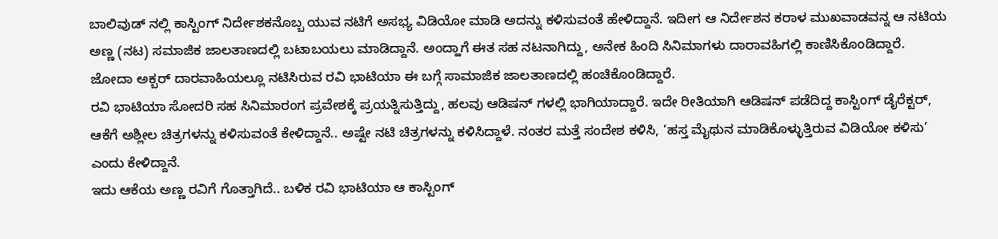ಬಾಲಿವುಡ್ ನಲ್ಲಿ ಕಾಸ್ಟಿಂಗ್ ನಿರ್ದೇಶಕನೊಬ್ಬ ಯುವ ನಟಿಗೆ ಅಸಭ್ಯ ವಿಡಿಯೋ ಮಾಡಿ ಅದನ್ನು ಕಳಿಸುವಂತೆ ಹೇಳಿದ್ದಾನೆ. ಇದೀಗ ಆ ನಿರ್ದೇಶನ ಕರಾಳ ಮುಖವಾಡವನ್ನ ಆ ನಟಿಯ ಅಣ್ಣ (ನಟ) ಸಮಾಜಿಕ ಜಾಲತಾಣದಲ್ಲಿ ಬಟಾಬಯಲು ಮಾಡಿದ್ದಾನೆ. ಅಂದ್ಹಾಗೆ ಈತ ಸಹ ನಟನಾಗಿದ್ದು, ಅನೇಕ ಹಿಂದಿ ಸಿನಿಮಾಗಳು ದಾರಾವಹಿಗಲ್ಲಿ ಕಾಣಿಸಿಕೊಂಡಿದ್ದಾರೆ. ಜೋದಾ ಅಕ್ಬರ್ ದಾರವಾಹಿಯಲ್ಲೂ ನಟಿಸಿರುವ ರವಿ ಭಾಟಿಯಾ ಈ ಬಗ್ಗೆ ಸಾಮಾಜಿಕ ಜಾಲತಾಣದಲ್ಲಿ ಹಂಚಿಕೊಂಡಿದ್ದಾರೆ.
ರವಿ ಭಾಟಿಯಾ ಸೋದರಿ ಸಹ ಸಿನಿಮಾರಂಗ ಪ್ರವೇಶಕ್ಕೆ ಪ್ರಯತ್ನಿಸುತ್ತಿದ್ದು, ಹಲವು ಆಡಿಷನ್ ಗಳಲ್ಲಿ ಭಾಗಿಯಾದ್ದಾರೆ. ಇದೇ ರೀತಿಯಾಗಿ ಆಡಿಷನ್ ಪಡೆದಿದ್ದ ಕಾಸ್ಟಿಂಗ್ ಡೈರೆಕ್ಟರ್, ಆಕೆಗೆ ಅಶ್ಲೀಲ ಚಿತ್ರಗಳನ್ನು ಕಳಿಸುವಂತೆ ಕೇಳಿದ್ದಾನೆ.. ಅಷ್ಟೇ ನಟಿ ಚಿತ್ರಗಳನ್ನು ಕಳಿಸಿದ್ದಾಳೆ. ನಂತರ ಮತ್ತೆ ಸಂದೇಶ ಕಳಿಸಿ, ‘ಹಸ್ತ ಮೈಥುನ ಮಾಡಿಕೊಳ್ಳುತ್ತಿರುವ ವಿಡಿಯೋ ಕಳಿಸು’ ಎಂದು ಕೇಳಿದ್ದಾನೆ.
ಇದು ಆಕೆಯ ಅಣ್ಣ ರವಿಗೆ ಗೊತ್ತಾಗಿದೆ.. ಬಳಿಕ ರವಿ ಭಾಟಿಯಾ ಆ ಕಾಸ್ಟಿಂಗ್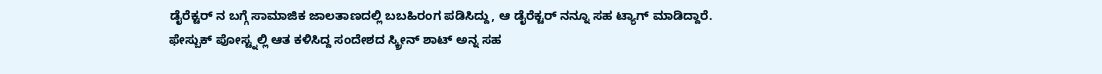ಡೈರೆಕ್ಟರ್ ನ ಬಗ್ಗೆ ಸಾಮಾಜಿಕ ಜಾಲತಾಣದಲ್ಲಿ ಬಬಹಿರಂಗ ಪಡಿಸಿದ್ದು, ಆ ಡೈರೆಕ್ಟರ್ ನನ್ನೂ ಸಹ ಟ್ಯಾಗ್ ಮಾಡಿದ್ದಾರೆ. ಫೇಸ್ಬುಕ್ ಪೋಸ್ಟ್ನಲ್ಲಿ ಆತ ಕಳಿಸಿದ್ದ ಸಂದೇಶದ ಸ್ಕ್ರೀನ್ ಶಾಟ್ ಅನ್ನ ಸಹ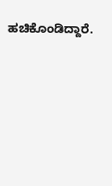ಹಚಿಕೊಂಡಿದ್ದಾರೆ.